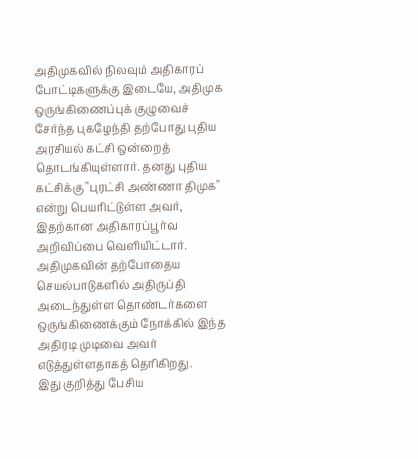அதிமுகவில் நிலவும் அதிகாரப் போட்டிகளுக்கு இடையே, அதிமுக ஒருங்கிணைப்புக் குழுவைச் சேர்ந்த புகழேந்தி தற்போது புதிய அரசியல் கட்சி ஒன்றைத் தொடங்கியுள்ளார். தனது புதிய கட்சிக்கு "புரட்சி அண்ணா திமுக" என்று பெயரிட்டுள்ள அவர், இதற்கான அதிகாரப்பூர்வ அறிவிப்பை வெளியிட்டார். அதிமுகவின் தற்போதைய செயல்பாடுகளில் அதிருப்தி அடைந்துள்ள தொண்டர்களை ஒருங்கிணைக்கும் நோக்கில் இந்த அதிரடி முடிவை அவர் எடுத்துள்ளதாகத் தெரிகிறது.
இது குறித்து பேசிய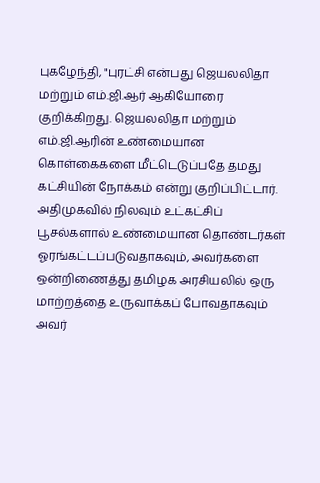புகழேந்தி, "புரட்சி என்பது ஜெயலலிதா மற்றும் எம்.ஜி.ஆர் ஆகியோரை குறிக்கிறது. ஜெயலலிதா மற்றும் எம்.ஜி.ஆரின் உண்மையான கொள்கைகளை மீட்டெடுப்பதே தமது கட்சியின் நோக்கம் என்று குறிப்பிட்டார்.
அதிமுகவில் நிலவும் உட்கட்சிப் பூசல்களால் உண்மையான தொண்டர்கள் ஓரங்கட்டப்படுவதாகவும், அவர்களை ஒன்றிணைத்து தமிழக அரசியலில் ஒரு மாற்றத்தை உருவாக்கப் போவதாகவும் அவர்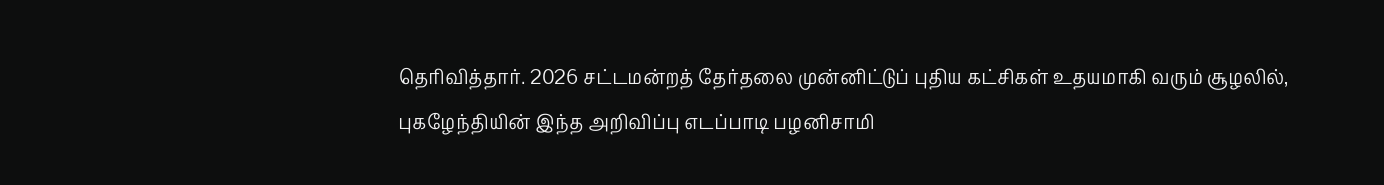தெரிவித்தார். 2026 சட்டமன்றத் தேர்தலை முன்னிட்டுப் புதிய கட்சிகள் உதயமாகி வரும் சூழலில், புகழேந்தியின் இந்த அறிவிப்பு எடப்பாடி பழனிசாமி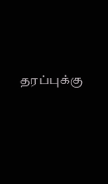தரப்புக்கு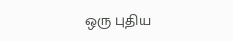ஒரு புதிய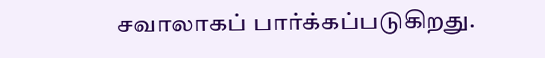சவாலாகப் பார்க்கப்படுகிறது.